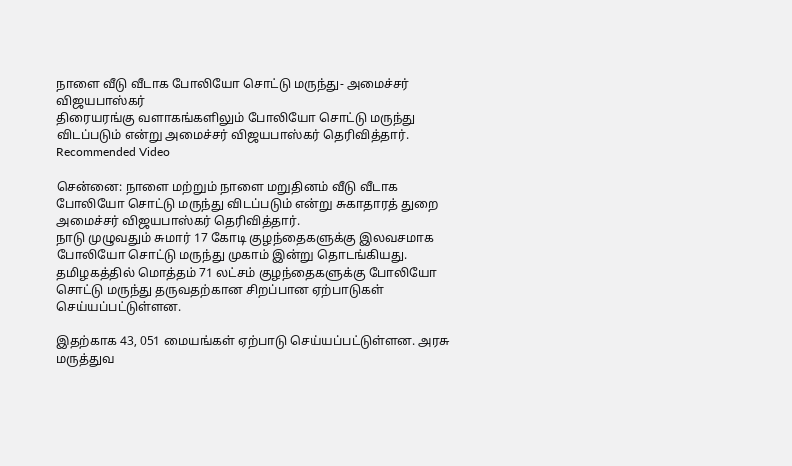நாளை வீடு வீடாக போலியோ சொட்டு மருந்து- அமைச்சர் விஜயபாஸ்கர்
திரையரங்கு வளாகங்களிலும் போலியோ சொட்டு மருந்து விடப்படும் என்று அமைச்சர் விஜயபாஸ்கர் தெரிவித்தார்.
Recommended Video

சென்னை: நாளை மற்றும் நாளை மறுதினம் வீடு வீடாக போலியோ சொட்டு மருந்து விடப்படும் என்று சுகாதாரத் துறை அமைச்சர் விஜயபாஸ்கர் தெரிவித்தார்.
நாடு முழுவதும் சுமார் 17 கோடி குழந்தைகளுக்கு இலவசமாக போலியோ சொட்டு மருந்து முகாம் இன்று தொடங்கியது. தமிழகத்தில் மொத்தம் 71 லட்சம் குழந்தைகளுக்கு போலியோ சொட்டு மருந்து தருவதற்கான சிறப்பான ஏற்பாடுகள் செய்யப்பட்டுள்ளன.

இதற்காக 43, 051 மையங்கள் ஏற்பாடு செய்யப்பட்டுள்ளன. அரசு மருத்துவ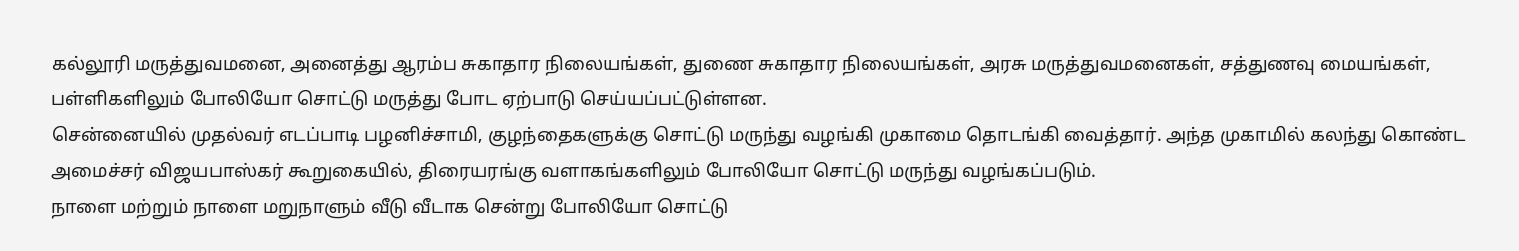கல்லூரி மருத்துவமனை, அனைத்து ஆரம்ப சுகாதார நிலையங்கள், துணை சுகாதார நிலையங்கள், அரசு மருத்துவமனைகள், சத்துணவு மையங்கள், பள்ளிகளிலும் போலியோ சொட்டு மருத்து போட ஏற்பாடு செய்யப்பட்டுள்ளன.
சென்னையில் முதல்வர் எடப்பாடி பழனிச்சாமி, குழந்தைகளுக்கு சொட்டு மருந்து வழங்கி முகாமை தொடங்கி வைத்தார். அந்த முகாமில் கலந்து கொண்ட அமைச்சர் விஜயபாஸ்கர் கூறுகையில், திரையரங்கு வளாகங்களிலும் போலியோ சொட்டு மருந்து வழங்கப்படும்.
நாளை மற்றும் நாளை மறுநாளும் வீடு வீடாக சென்று போலியோ சொட்டு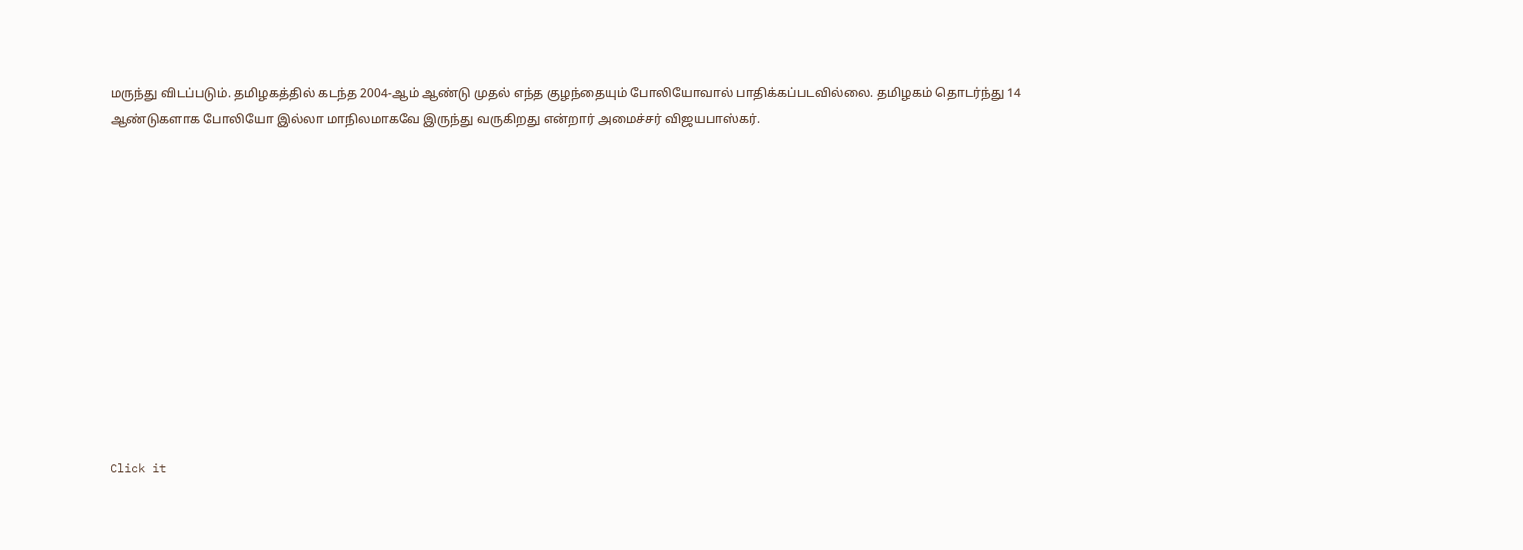மருந்து விடப்படும். தமிழகத்தில் கடந்த 2004-ஆம் ஆண்டு முதல் எந்த குழந்தையும் போலியோவால் பாதிக்கப்படவில்லை. தமிழகம் தொடர்ந்து 14 ஆண்டுகளாக போலியோ இல்லா மாநிலமாகவே இருந்து வருகிறது என்றார் அமைச்சர் விஜயபாஸ்கர்.












Click it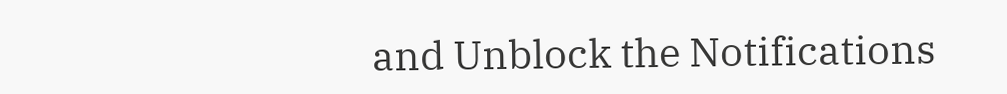and Unblock the Notifications